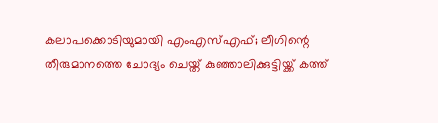കലാപക്കൊടിയുമായി എംഎസ്എഫ്; ലീഗിന്റെ തീരുമാനത്തെ ചോദ്യം ചെയ്ത് കുഞ്ഞാലിക്കുട്ടിയ്ക്ക് കത്ത്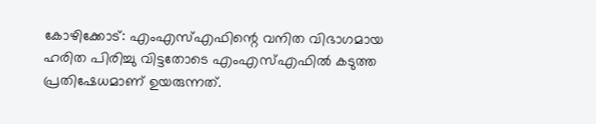കോഴിക്കോട്: എംഎസ്എഫിന്റെ വനിത വിഭാഗമായ ഹരിത പിരിച്ചു വിട്ടതോടെ എംഎസ്എഫില്‍ കടുത്ത പ്രതിഷേധമാണ് ഉയരുന്നത്.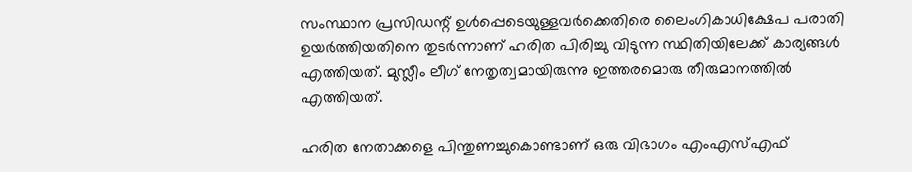സംസ്ഥാന പ്രസിഡന്റ് ഉള്‍പ്പെടെയുള്ളവര്‍ക്കെതിരെ ലൈംഗികാധിക്ഷേപ പരാതി ഉയര്‍ത്തിയതിനെ തുടര്‍ന്നാണ് ഹരിത പിരിച്ചു വിടുന്ന സ്ഥിതിയിലേക്ക് കാര്യങ്ങള്‍ എത്തിയത്. മുസ്ലീം ലീഗ് നേതൃത്വമായിരുന്നു ഇത്തരമൊരു തീരുമാനത്തില്‍ എത്തിയത്.

ഹരിത നേതാക്കളെ പിന്തുണച്ചുകൊണ്ടാണ് ഒരു വിഭാഗം എംഎസ്എഫ്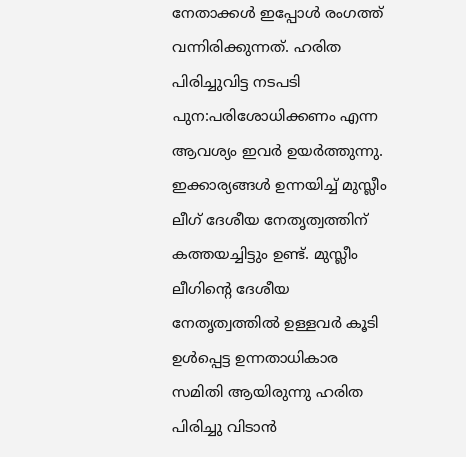നേതാക്കള്‍ ഇപ്പോള്‍ രംഗത്ത് വന്നിരിക്കുന്നത്. ഹരിത പിരിച്ചുവിട്ട നടപടി പുന:പരിശോധിക്കണം എന്ന ആവശ്യം ഇവര്‍ ഉയര്‍ത്തുന്നു. ഇക്കാര്യങ്ങള്‍ ഉന്നയിച്ച് മുസ്ലീം ലീഗ് ദേശീയ നേതൃത്വത്തിന് കത്തയച്ചിട്ടും ഉണ്ട്. മുസ്ലീം ലീഗിന്റെ ദേശീയ നേതൃത്വത്തില്‍ ഉള്ളവര്‍ കൂടി ഉള്‍പ്പെട്ട ഉന്നതാധികാര സമിതി ആയിരുന്നു ഹരിത പിരിച്ചു വിടാന്‍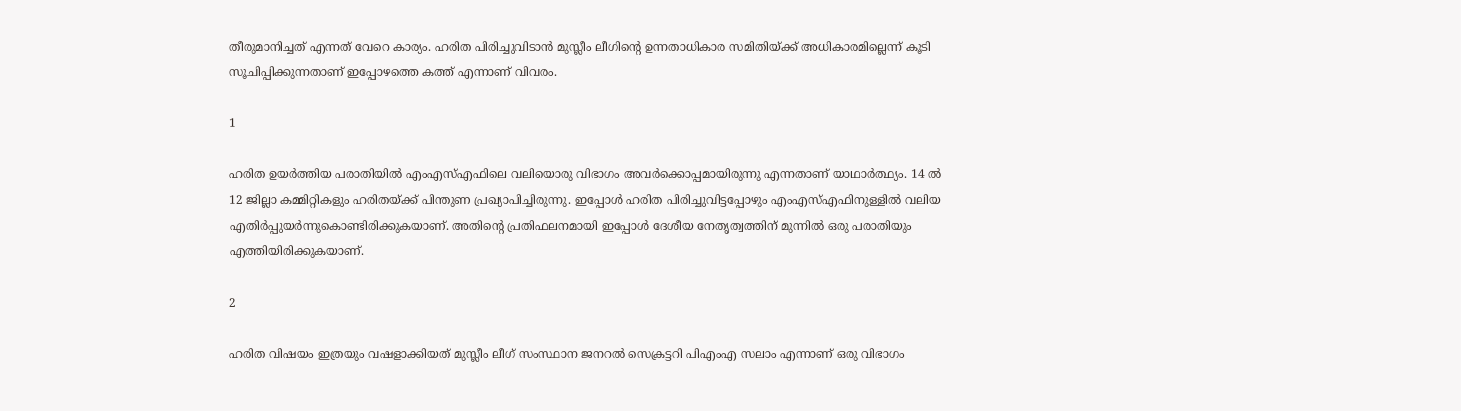തീരുമാനിച്ചത് എന്നത് വേറെ കാര്യം. ഹരിത പിരിച്ചുവിടാൻ മുസ്ലീം ലീഗിന്റെ ഉന്നതാധികാര സമിതിയ്ക്ക് അധികാരമില്ലെന്ന് കൂടി സൂചിപ്പിക്കുന്നതാണ് ഇപ്പോഴത്തെ കത്ത് എന്നാണ് വിവരം.

1

ഹരിത ഉയര്‍ത്തിയ പരാതിയില്‍ എംഎസ്എഫിലെ വലിയൊരു വിഭാഗം അവര്‍ക്കൊപ്പമായിരുന്നു എന്നതാണ് യാഥാര്‍ത്ഥ്യം. 14 ല്‍ 12 ജില്ലാ കമ്മിറ്റികളും ഹരിതയ്ക്ക് പിന്തുണ പ്രഖ്യാപിച്ചിരുന്നു. ഇപ്പോള്‍ ഹരിത പിരിച്ചുവിട്ടപ്പോഴും എംഎസ്എഫിനുള്ളില്‍ വലിയ എതിര്‍പ്പുയര്‍ന്നുകൊണ്ടിരിക്കുകയാണ്. അതിന്റെ പ്രതിഫലനമായി ഇപ്പോള്‍ ദേശീയ നേതൃത്വത്തിന് മുന്നില്‍ ഒരു പരാതിയും എത്തിയിരിക്കുകയാണ്.

2

ഹരിത വിഷയം ഇത്രയും വഷളാക്കിയത് മുസ്ലീം ലീഗ് സംസ്ഥാന ജനറല്‍ സെക്രട്ടറി പിഎംഎ സലാം എന്നാണ് ഒരു വിഭാഗം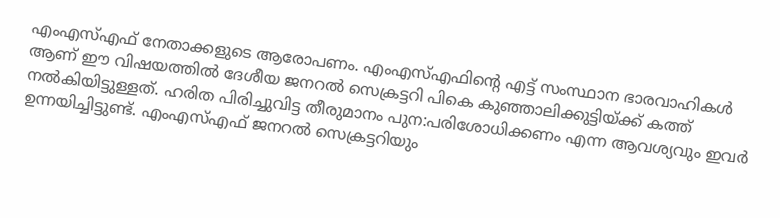എംഎസ്എഫ് നേതാക്കളുടെ ആരോപണം. എംഎസ്എഫിന്റെ എട്ട് സംസ്ഥാന ഭാരവാഹികള്‍ ആണ് ഈ വിഷയത്തില്‍ ദേശീയ ജനറല്‍ സെക്രട്ടറി പികെ കുഞ്ഞാലിക്കുട്ടിയ്ക്ക് കത്ത് നല്‍കിയിട്ടുള്ളത്. ഹരിത പിരിച്ചുവിട്ട തീരുമാനം പുന:പരിശോധിക്കണം എന്ന ആവശ്യവും ഇവര്‍ ഉന്നയിച്ചിട്ടുണ്ട്. എംഎസ്എഫ് ജനറൽ സെക്രട്ടറിയും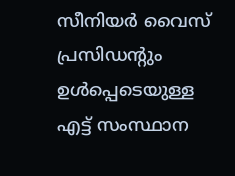സീനിയർ വൈസ് പ്രസിഡന്റും ഉൾപ്പെടെയുള്ള എട്ട് സംസ്ഥാന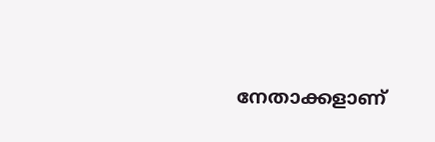നേതാക്കളാണ്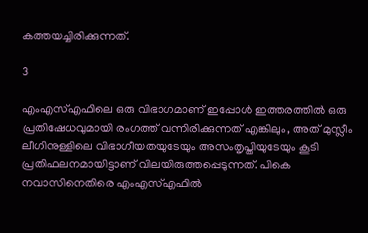കത്തയച്ചിരിക്കുന്നത്.

3

എംഎസ്എഫിലെ ഒരു വിഭാഗമാണ് ഇപ്പോള്‍ ഇത്തരത്തില്‍ ഒരു പ്രതിഷേധവുമായി രംഗത്ത് വന്നിരിക്കുന്നത് എങ്കിലും, അത് മുസ്ലീം ലീഗിനുള്ളിലെ വിഭാഗീയതയുടേയും അസംതൃപ്തിയുടേയും കൂടി പ്രതിഫലനമായിട്ടാണ് വിലയിരുത്തപ്പെടുന്നത്. പികെ നവാസിനെതിരെ എംഎസ്എഫില്‍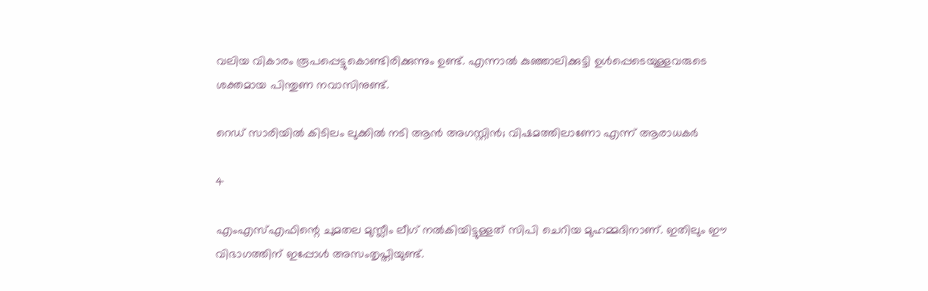വലിയ വികാരം രൂപപ്പെട്ടുകൊണ്ടിരിക്കുന്നും ഉണ്ട്. എന്നാല്‍ കുഞ്ഞാലിക്കുട്ടി ഉള്‍പ്പെടെയുള്ളവരുടെ ശക്തമായ പിന്തുണ നവാസിനുണ്ട്.

റെഡ് സാരിയില്‍ കിടിലം ലുക്കില്‍ നടി ആന്‍ അഗസ്റ്റിന്‍; വിഷമത്തിലാണോ എന്ന് ആരാധകര്‍

4

എംഎസ്എഫിന്റെ ചുമതല മുസ്ലീം ലീഗ് നല്‍കിയിട്ടുള്ളത് സിപി ചെറിയ മുഹമ്മദിനാണ്. ഇതിലും ഈ വിഭാഗത്തിന് ഇപ്പോള്‍ അസംതൃപ്തിയുണ്ട്.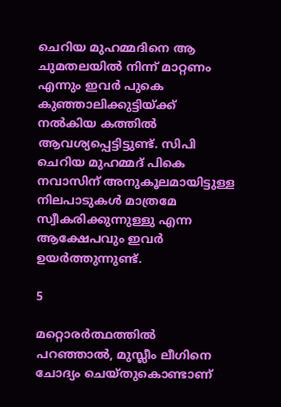ചെറിയ മുഹമ്മദിനെ ആ ചുമതലയില്‍ നിന്ന് മാറ്റണം എന്നും ഇവര്‍ പുകെ കുഞ്ഞാലിക്കുട്ടിയ്ക്ക് നല്‍കിയ കത്തില്‍ ആവശ്യപ്പെട്ടിട്ടുണ്ട്. സിപി ചെറിയ മുഹമ്മദ് പികെ നവാസിന് അനുകൂലമായിട്ടുള്ള നിലപാടുകള്‍ മാത്രമേ സ്വീകരിക്കുന്നുള്ളു എന്ന ആക്ഷേപവും ഇവര്‍ ഉയര്‍ത്തുന്നുണ്ട്.

5

മറ്റൊരര്‍ത്ഥത്തില്‍ പറഞ്ഞാല്‍, മുസ്ലീം ലീഗിനെ ചോദ്യം ചെയ്തുകൊണ്ടാണ്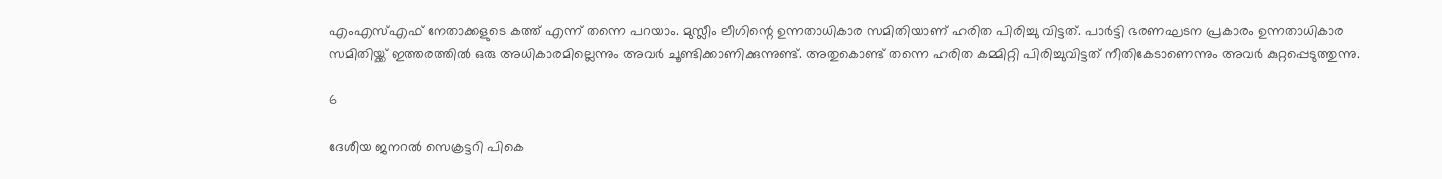എംഎസ്എഫ് നേതാക്കളുടെ കത്ത് എന്ന് തന്നെ പറയാം. മുസ്ലീം ലീഗിന്റെ ഉന്നതാധികാര സമിതിയാണ് ഹരിത പിരിച്ചു വിട്ടത്. പാര്‍ട്ടി ഭരണഘടന പ്രകാരം ഉന്നതാധികാര സമിതിയ്ക്ക് ഇത്തരത്തില്‍ ഒരു അധികാരമില്ലെന്നും അവര്‍ ചൂണ്ടിക്കാണിക്കുന്നുണ്ട്. അതുകൊണ്ട് തന്നെ ഹരിത കമ്മിറ്റി പിരിച്ചുവിട്ടത് നീതികേടാണെന്നും അവര്‍ കുറ്റപ്പെടുത്തുന്നു.

6

ദേശീയ ജനറല്‍ സെക്രട്ടറി പികെ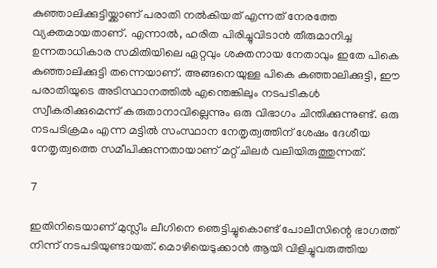കുഞ്ഞാലിക്കുട്ടിയ്ക്കാണ് പരാതി നല്‍കിയത് എന്നത് നേരത്തേ വ്യക്തമായതാണ്. എന്നാല്‍, ഹരിത പിരിച്ചുവിടാന്‍ തീരുമാനിച്ച ഉന്നതാധികാര സമിതിയിലെ ഏറ്റവും ശക്തനായ നേതാവും ഇതേ പികെ കുഞ്ഞാലിക്കുട്ടി തന്നെയാണ്. അങ്ങനെയുള്ള പികെ കുഞ്ഞാലിക്കുട്ടി, ഈ പരാതിയുടെ അടിസ്ഥാനത്തില്‍ എന്തെങ്കിലും നടപടികള്‍ സ്വീകരിക്കുമെന്ന് കരുതാനാവില്ലെന്നും ഒരു വിഭാഗം ചിന്തിക്കുന്നുണ്ട്. ഒരു നടപടിക്രമം എന്ന മട്ടില്‍ സംസ്ഥാന നേതൃത്വത്തിന് ശേഷം ദേശീയ നേതൃത്വത്തെ സമീപിക്കുന്നതായാണ് മറ്റ് ചിലര്‍ വലിയിരുത്തുന്നത്.

7

ഇതിനിടെയാണ് മുസ്ലീം ലീഗിനെ ഞെട്ടിച്ചുകൊണ്ട് പോലീസിന്റെ ഭാഗത്ത് നിന്ന് നടപടിയുണ്ടായത്. മൊഴിയെടുക്കാന്‍ ആയി വിളിച്ചുവരുത്തിയ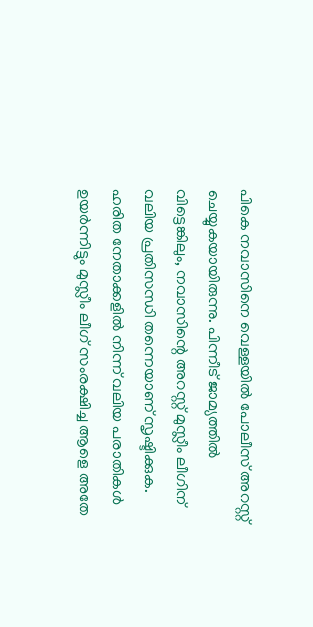പികെ നവാസിനെ വെള്ളയില്‍ പോലീസ് അറസ്റ്റ് ചെയ്യുകയായിരുന്നു. പിന്നീട് ജാമ്യത്തില്‍ വിട്ടെങ്കിലും, നവാസിന്റെ അറസ്റ്റ് മുസ്ലീം ലീഗിന് വലിയ പ്രതിസന്ധി തന്നെയാണ് സൃഷ്ടിക്കുക. ഹരിത നേതാക്കളില്‍ നിന്ന് വലിയ പരാതികള്‍ ഉയര്‍ന്നിട്ടും മുസ്ലീം ലീഗ് സംരക്ഷിച്ച ആളെ അതേ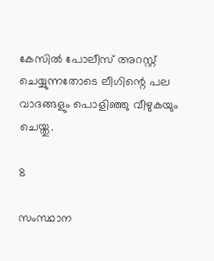കേസില്‍ പോലീസ് അറസ്റ്റ് ചെയ്യുന്നതോടെ ലീഗിന്റെ പല വാദങ്ങളും പൊളിഞ്ഞു വീഴുകയും ചെയ്തു.

8

സംസ്ഥാന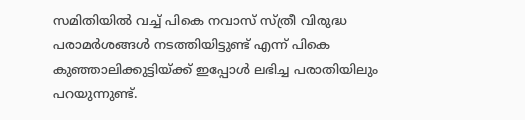സമിതിയില്‍ വച്ച് പികെ നവാസ് സ്ത്രീ വിരുദ്ധ പരാമര്‍ശങ്ങള്‍ നടത്തിയിട്ടുണ്ട് എന്ന് പികെ കുഞ്ഞാലിക്കുട്ടിയ്ക്ക് ഇപ്പോള്‍ ലഭിച്ച പരാതിയിലും പറയുന്നുണ്ട്.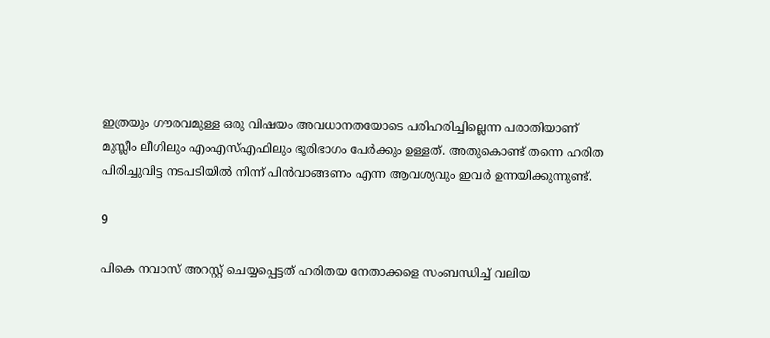ഇത്രയും ഗൗരവമുള്ള ഒരു വിഷയം അവധാനതയോടെ പരിഹരിച്ചില്ലെന്ന പരാതിയാണ് മുസ്ലീം ലീഗിലും എംഎസ്എഫിലും ഭൂരിഭാഗം പേര്‍ക്കും ഉള്ളത്. അതുകൊണ്ട് തന്നെ ഹരിത പിരിച്ചുവിട്ട നടപടിയില്‍ നിന്ന് പിന്‍വാങ്ങണം എന്ന ആവശ്യവും ഇവര്‍ ഉന്നയിക്കുന്നുണ്ട്.

9

പികെ നവാസ് അറസ്റ്റ് ചെയ്യപ്പെട്ടത് ഹരിതയ നേതാക്കളെ സംബന്ധിച്ച് വലിയ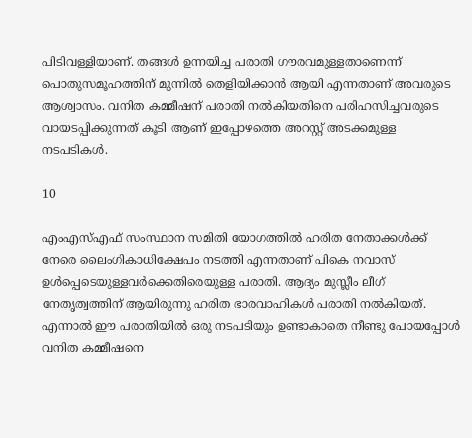പിടിവള്ളിയാണ്. തങ്ങള്‍ ഉന്നയിച്ച പരാതി ഗൗരവമുള്ളതാണെന്ന് പൊതുസമൂഹത്തിന് മുന്നില്‍ തെളിയിക്കാന്‍ ആയി എന്നതാണ് അവരുടെ ആശ്വാസം. വനിത കമ്മീഷന് പരാതി നല്‍കിയതിനെ പരിഹസിച്ചവരുടെ വായടപ്പിക്കുന്നത് കൂടി ആണ് ഇപ്പോഴത്തെ അറസ്റ്റ് അടക്കമുള്ള നടപടികള്‍.

10

എംഎസ്എഫ് സംസ്ഥാന സമിതി യോഗത്തില്‍ ഹരിത നേതാക്കള്‍ക്ക് നേരെ ലൈംഗികാധിക്ഷേപം നടത്തി എന്നതാണ് പികെ നവാസ് ഉള്‍പ്പെടെയുള്ളവര്‍ക്കെതിരെയുള്ള പരാതി. ആദ്യം മുസ്ലീം ലീഗ് നേതൃത്വത്തിന് ആയിരുന്നു ഹരിത ഭാരവാഹികള്‍ പരാതി നല്‍കിയത്. എന്നാല്‍ ഈ പരാതിയില്‍ ഒരു നടപടിയും ഉണ്ടാകാതെ നീണ്ടു പോയപ്പോള്‍ വനിത കമ്മീഷനെ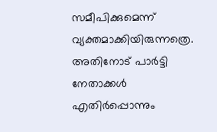സമീപിക്കുമെന്ന് വ്യക്തമാക്കിയിരുന്നത്രെ. അതിനോട് പാര്‍ട്ടി നേതാക്കള്‍ എതിര്‍പ്പൊന്നും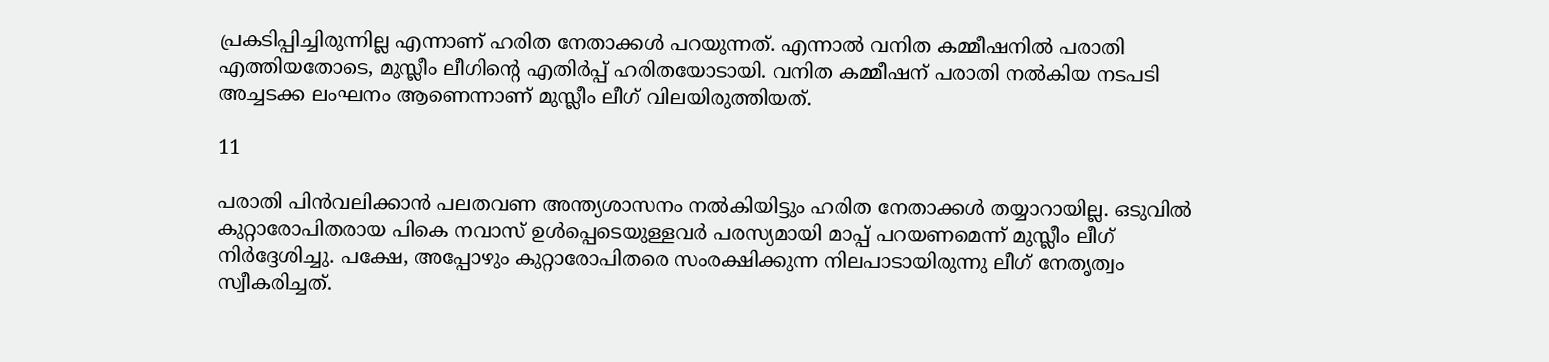പ്രകടിപ്പിച്ചിരുന്നില്ല എന്നാണ് ഹരിത നേതാക്കള്‍ പറയുന്നത്. എന്നാല്‍ വനിത കമ്മീഷനില്‍ പരാതി എത്തിയതോടെ, മുസ്ലീം ലീഗിന്റെ എതിര്‍പ്പ് ഹരിതയോടായി. വനിത കമ്മീഷന് പരാതി നല്‍കിയ നടപടി അച്ചടക്ക ലംഘനം ആണെന്നാണ് മുസ്ലീം ലീഗ് വിലയിരുത്തിയത്.

11

പരാതി പിന്‍വലിക്കാന്‍ പലതവണ അന്ത്യശാസനം നല്‍കിയിട്ടും ഹരിത നേതാക്കള്‍ തയ്യാറായില്ല. ഒടുവില്‍ കുറ്റാരോപിതരായ പികെ നവാസ് ഉള്‍പ്പെടെയുള്ളവര്‍ പരസ്യമായി മാപ്പ് പറയണമെന്ന് മുസ്ലീം ലീഗ് നിര്‍ദ്ദേശിച്ചു. പക്ഷേ, അപ്പോഴും കുറ്റാരോപിതരെ സംരക്ഷിക്കുന്ന നിലപാടായിരുന്നു ലീഗ് നേതൃത്വം സ്വീകരിച്ചത്.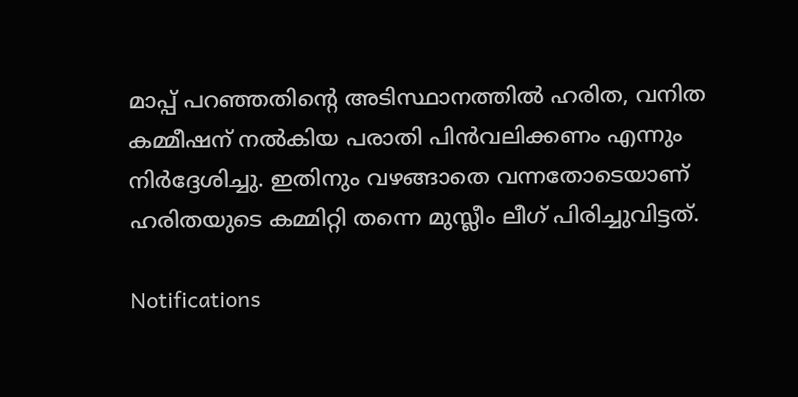മാപ്പ് പറഞ്ഞതിന്റെ അടിസ്ഥാനത്തില്‍ ഹരിത, വനിത കമ്മീഷന് നല്‍കിയ പരാതി പിന്‍വലിക്കണം എന്നും നിര്‍ദ്ദേശിച്ചു. ഇതിനും വഴങ്ങാതെ വന്നതോടെയാണ് ഹരിതയുടെ കമ്മിറ്റി തന്നെ മുസ്ലീം ലീഗ് പിരിച്ചുവിട്ടത്.

Notifications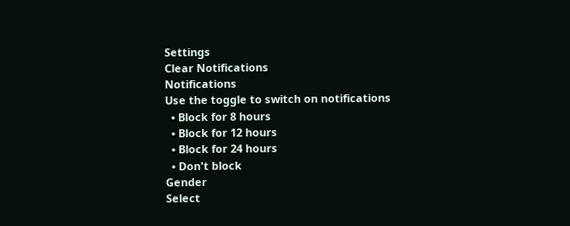Settings
Clear Notifications
Notifications
Use the toggle to switch on notifications
  • Block for 8 hours
  • Block for 12 hours
  • Block for 24 hours
  • Don't block
Gender
Select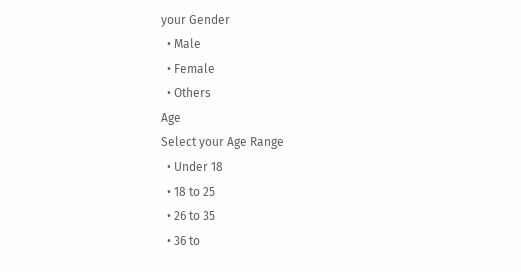your Gender
  • Male
  • Female
  • Others
Age
Select your Age Range
  • Under 18
  • 18 to 25
  • 26 to 35
  • 36 to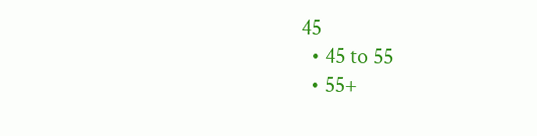45
  • 45 to 55
  • 55+